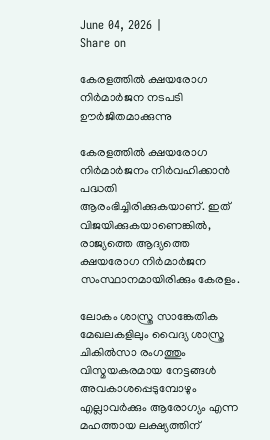June 04, 2026 |
Share on

കേരളത്തില്‍ ക്ഷയരോഗ നിര്‍മാര്‍ജന നടപടി ഊര്‍ജിതമാക്കുന്നു

കേരളത്തില്‍ ക്ഷയരോഗ നിര്‍മാര്‍ജനം നിര്‍വഹിക്കാന്‍ പദ്ധതി ആരംഭിച്ചിരിക്കുകയാണ്. ഇത് വിജയിക്കുകയാണെങ്കില്‍, രാജ്യത്തെ ആദ്യത്തെ ക്ഷയരോഗ നിര്‍മാര്‍ജന സംസ്ഥാനമായിരിക്കും കേരളം.

ലോകം ശാസ്ത്ര സാങ്കേതിക മേഖലകളിലും വൈദ്യ ശാസ്ത്ര ചികില്‍സാ രംഗത്തും വിസ്മയകരമായ നേട്ടങ്ങള്‍ അവകാശപ്പെടുമ്പോഴും എല്ലാവര്‍ക്കും ആരോഗ്യം എന്ന മഹത്തായ ലക്ഷ്യത്തിന്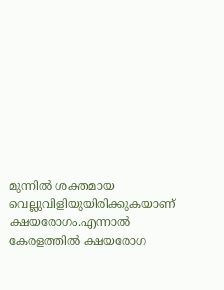മുന്നില്‍ ശക്തമായ വെല്ലുവിളിയുയിരിക്കുകയാണ് ക്ഷയരോഗം.എന്നാല്‍ കേരളത്തില്‍ ക്ഷയരോഗ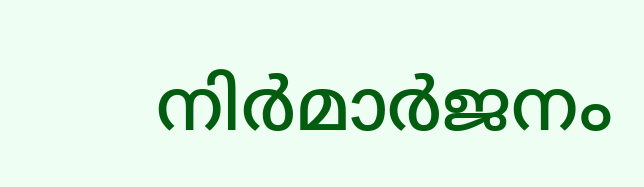നിര്‍മാര്‍ജനം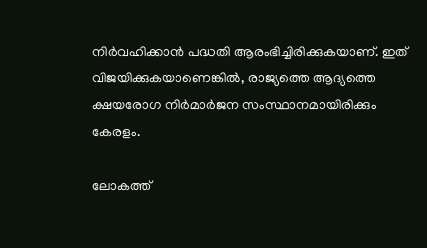നിര്‍വഹിക്കാന്‍ പദ്ധതി ആരംഭിച്ചിരിക്കുകയാണ്. ഇത് വിജയിക്കുകയാണെങ്കില്‍, രാജ്യത്തെ ആദ്യത്തെ ക്ഷയരോഗ നിര്‍മാര്‍ജന സംസ്ഥാനമായിരിക്കും കേരളം.

ലോകത്ത്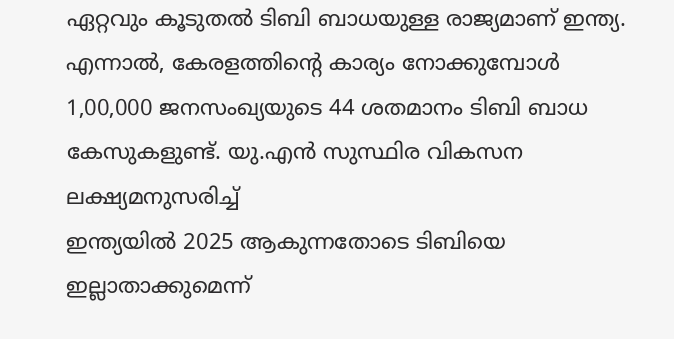ഏറ്റവും കൂടുതല്‍ ടിബി ബാധയുള്ള രാജ്യമാണ് ഇന്ത്യ. എന്നാല്‍, കേരളത്തിന്റെ കാര്യം നോക്കുമ്പോള്‍ 1,00,000 ജനസംഖ്യയുടെ 44 ശതമാനം ടിബി ബാധ കേസുകളുണ്ട്. യു.എന്‍ സുസ്ഥിര വികസന ലക്ഷ്യമനുസരിച്ച്
ഇന്ത്യയില്‍ 2025 ആകുന്നതോടെ ടിബിയെ ഇല്ലാതാക്കുമെന്ന്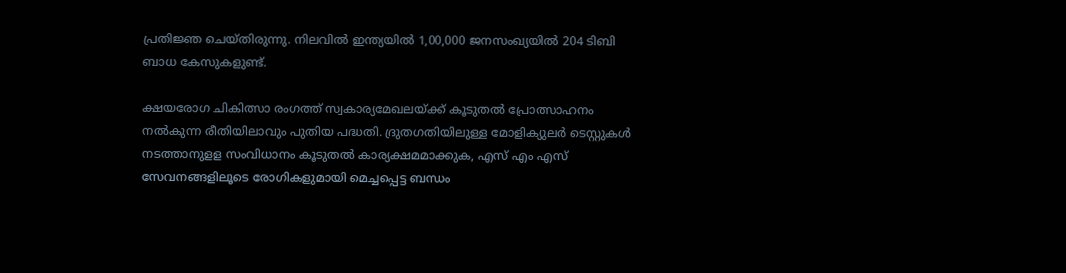പ്രതിജ്ഞ ചെയ്തിരുന്നു. നിലവില്‍ ഇന്ത്യയില്‍ 1,00,000 ജനസംഖ്യയില്‍ 204 ടിബി ബാധ കേസുകളുണ്ട്.

ക്ഷയരോഗ ചികിത്സാ രംഗത്ത് സ്വകാര്യമേഖലയ്ക്ക് കൂടുതല്‍ പ്രോത്സാഹനം നല്‍കുന്ന രീതിയിലാവും പുതിയ പദ്ധതി. ദ്രുതഗതിയിലുള്ള മോളിക്യുലര്‍ ടെസ്റ്റുകള്‍ നടത്താനുളള സംവിധാനം കൂടുതല്‍ കാര്യക്ഷമമാക്കുക, എസ് എം എസ് സേവനങ്ങളിലൂടെ രോഗികളുമായി മെച്ചപ്പെട്ട ബന്ധം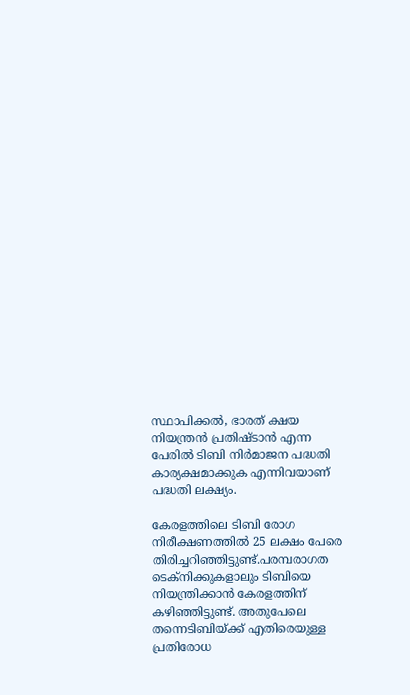സ്ഥാപിക്കല്‍, ഭാരത് ക്ഷയ നിയന്ത്രന്‍ പ്രതിഷ്ടാന്‍ എന്ന പേരില്‍ ടിബി നിര്‍മാജന പദ്ധതി കാര്യക്ഷമാക്കുക എന്നിവയാണ് പദ്ധതി ലക്ഷ്യം.

കേരളത്തിലെ ടിബി രോഗ നിരീക്ഷണത്തില്‍ 25 ലക്ഷം പേരെ തിരിച്ചറിഞ്ഞിട്ടുണ്ട്.പരമ്പരാഗത ടെക്‌നിക്കുകളാലും ടിബിയെ നിയന്ത്രിക്കാന്‍ കേരളത്തിന് കഴിഞ്ഞിട്ടുണ്ട്. അതുപേലെ തന്നെടിബിയ്ക്ക് എതിരെയുള്ള പ്രതിരോധ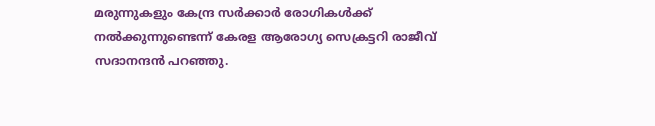മരുന്നുകളും കേന്ദ്ര സര്‍ക്കാര്‍ രോഗികള്‍ക്ക് നല്‍ക്കുന്നുണ്ടെന്ന് കേരള ആരോഗ്യ സെക്രട്ടറി രാജീവ് സദാനന്ദന്‍ പറഞ്ഞു.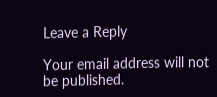Leave a Reply

Your email address will not be published.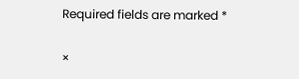Required fields are marked *

×